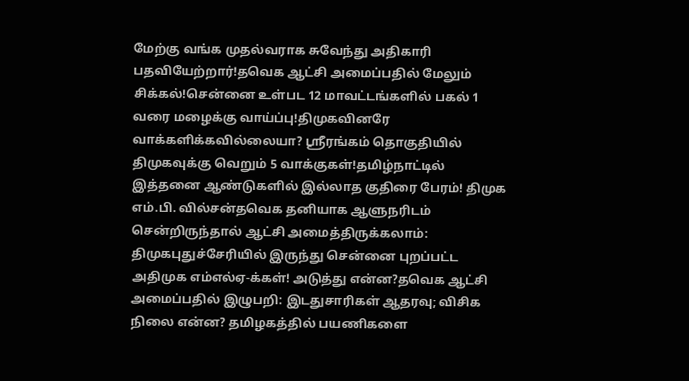மேற்கு வங்க முதல்வராக சுவேந்து அதிகாரி பதவியேற்றார்!தவெக ஆட்சி அமைப்பதில் மேலும் சிக்கல்!சென்னை உள்பட 12 மாவட்டங்களில் பகல் 1 வரை மழைக்கு வாய்ப்பு!திமுகவினரே வாக்களிக்கவில்லையா? ஸ்ரீரங்கம் தொகுதியில் திமுகவுக்கு வெறும் 5 வாக்குகள்!தமிழ்நாட்டில் இத்தனை ஆண்டுகளில் இல்லாத குதிரை பேரம்! திமுக எம்.பி. வில்சன்தவெக தனியாக ஆளுநரிடம் சென்றிருந்தால் ஆட்சி அமைத்திருக்கலாம்: திமுகபுதுச்சேரியில் இருந்து சென்னை புறப்பட்ட அதிமுக எம்எல்ஏ-க்கள்! அடுத்து என்ன?தவெக ஆட்சி அமைப்பதில் இழுபறி: இடதுசாரிகள் ஆதரவு; விசிக நிலை என்ன? தமிழகத்தில் பயணிகளை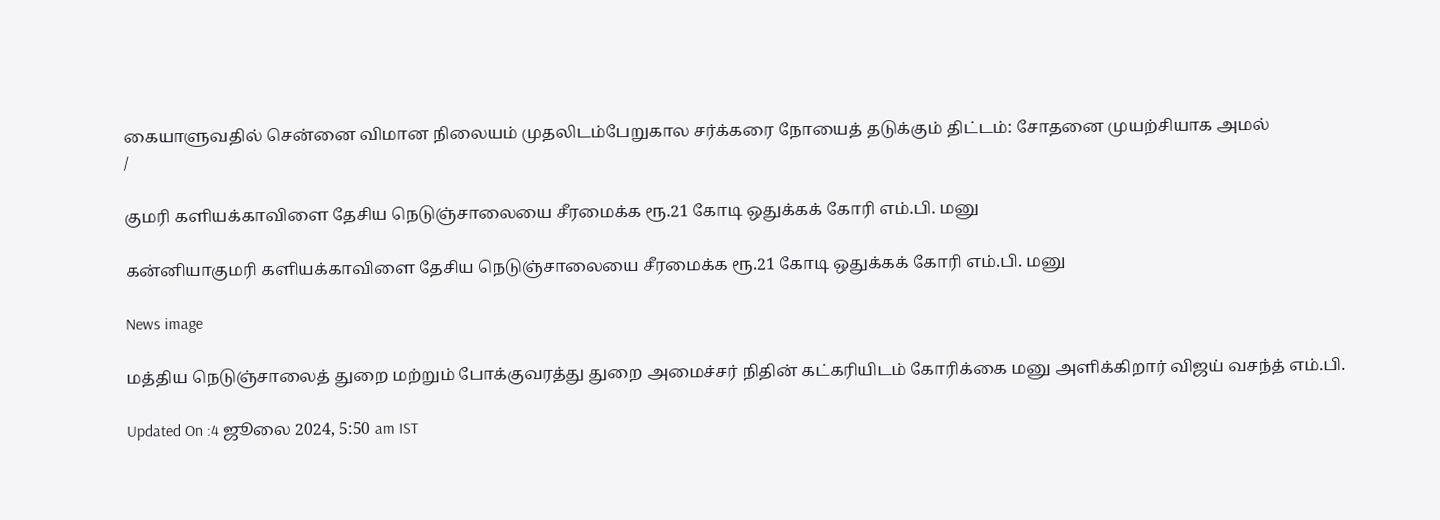கையாளுவதில் சென்னை விமான நிலையம் முதலிடம்பேறுகால சர்க்கரை நோயைத் தடுக்கும் திட்டம்: சோதனை முயற்சியாக அமல்
/

குமரி களியக்காவிளை தேசிய நெடுஞ்சாலையை சீரமைக்க ரூ.21 கோடி ஒதுக்கக் கோரி எம்.பி. மனு

கன்னியாகுமரி களியக்காவிளை தேசிய நெடுஞ்சாலையை சீரமைக்க ரூ.21 கோடி ஒதுக்கக் கோரி எம்.பி. மனு

News image

மத்திய நெடுஞ்சாலைத் துறை மற்றும் போக்குவரத்து துறை அமைச்சர் நிதின் கட்கரியிடம் கோரிக்கை மனு அளிக்கிறார் விஜய் வசந்த் எம்.பி.

Updated On :4 ஜூலை 2024, 5:50 am IST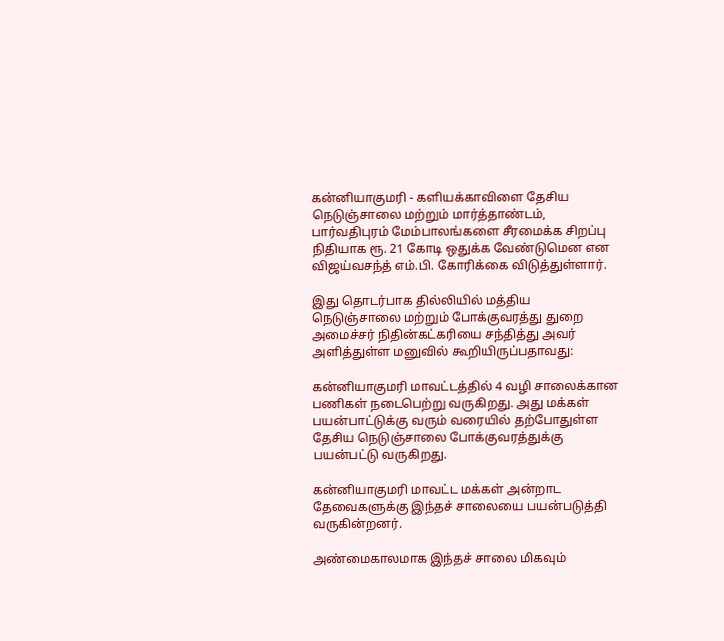கன்னியாகுமரி - களியக்காவிளை தேசிய நெடுஞ்சாலை மற்றும் மார்த்தாண்டம், பார்வதிபுரம் மேம்பாலங்களை சீரமைக்க சிறப்பு நிதியாக ரூ. 21 கோடி ஒதுக்க வேண்டுமென என விஜய்வசந்த் எம்.பி. கோரிக்கை விடுத்துள்ளார்.

இது தொடர்பாக தில்லியில் மத்திய நெடுஞ்சாலை மற்றும் போக்குவரத்து துறை அமைச்சர் நிதின்கட்கரியை சந்தித்து அவர் அளித்துள்ள மனுவில் கூறியிருப்பதாவது:

கன்னியாகுமரி மாவட்டத்தில் 4 வழி சாலைக்கான பணிகள் நடைபெற்று வருகிறது. அது மக்கள் பயன்பாட்டுக்கு வரும் வரையில் தற்போதுள்ள தேசிய நெடுஞ்சாலை போக்குவரத்துக்கு பயன்பட்டு வருகிறது.

கன்னியாகுமரி மாவட்ட மக்கள் அன்றாட தேவைகளுக்கு இந்தச் சாலையை பயன்படுத்தி வருகின்றனர்.

அண்மைகாலமாக இந்தச் சாலை மிகவும்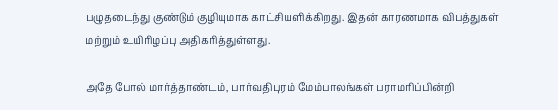பழுதடைந்து குண்டும் குழியுமாக காட்சியளிக்கிறது. இதன் காரணமாக விபத்துகள் மற்றும் உயிரிழப்பு அதிகரித்துள்ளது.

அதே போல் மார்த்தாண்டம், பார்வதிபுரம் மேம்பாலங்கள் பராமரிப்பின்றி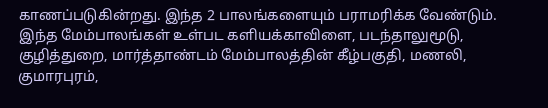காணப்படுகின்றது. இந்த 2 பாலங்களையும் பராமரிக்க வேண்டும். இந்த மேம்பாலங்கள் உள்பட களியக்காவிளை, படந்தாலுமூடு, குழித்துறை, மார்த்தாண்டம் மேம்பாலத்தின் கீழ்பகுதி, மணலி, குமாரபுரம்,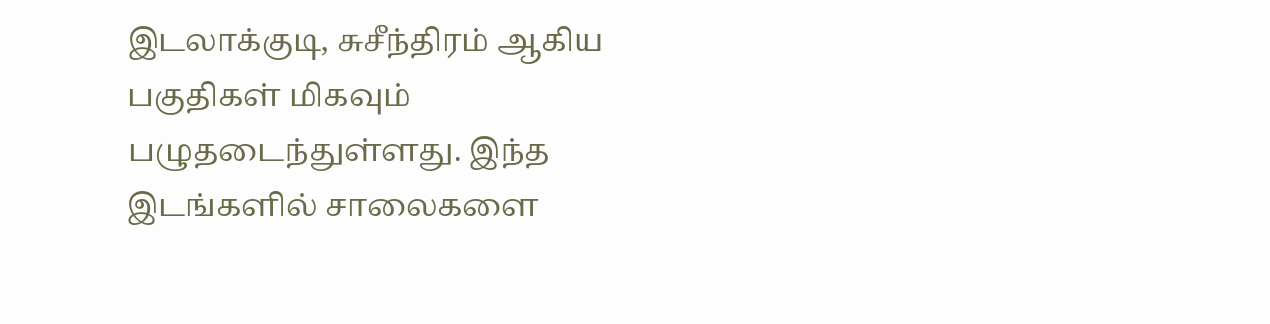இடலாக்குடி, சுசீந்திரம் ஆகிய பகுதிகள் மிகவும் பழுதடைந்துள்ளது. இந்த இடங்களில் சாலைகளை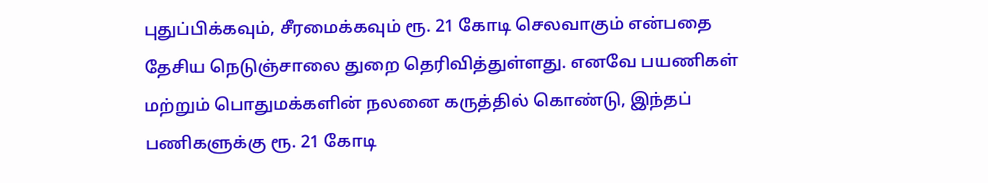புதுப்பிக்கவும், சீரமைக்கவும் ரூ. 21 கோடி செலவாகும் என்பதை தேசிய நெடுஞ்சாலை துறை தெரிவித்துள்ளது. எனவே பயணிகள் மற்றும் பொதுமக்களின் நலனை கருத்தில் கொண்டு, இந்தப் பணிகளுக்கு ரூ. 21 கோடி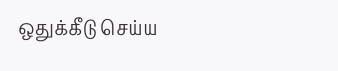ஒதுக்கீடு செய்ய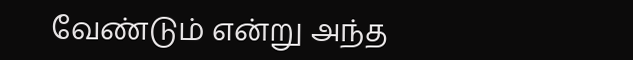வேண்டும் என்று அந்த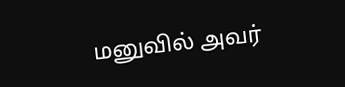மனுவில் அவர்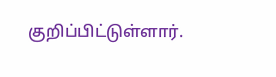குறிப்பிட்டுள்ளார்.